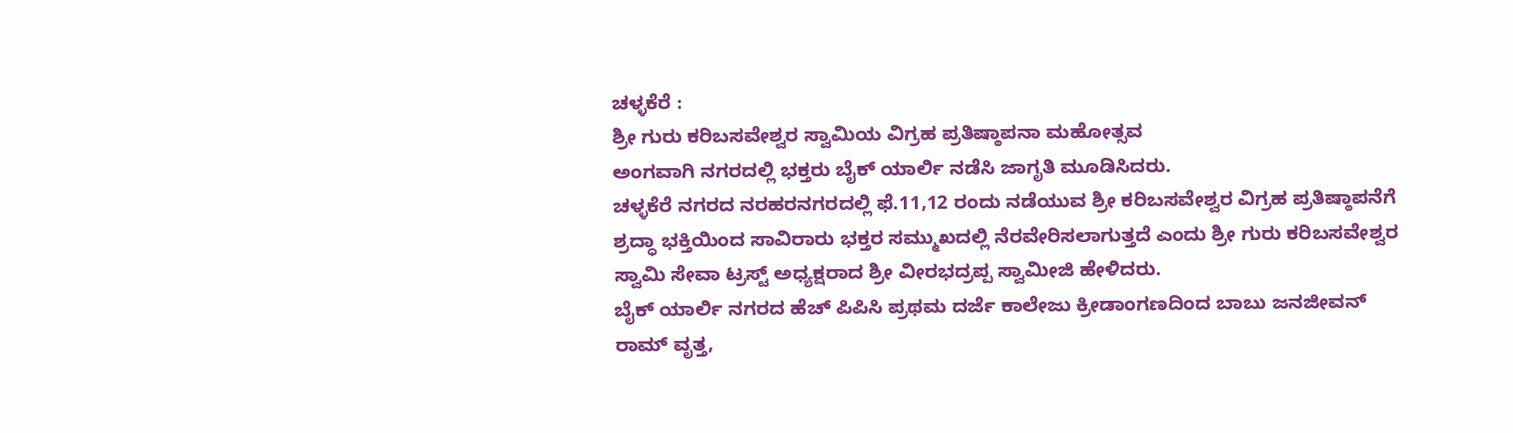ಚಳ್ಳಕೆರೆ :
ಶ್ರೀ ಗುರು ಕರಿಬಸವೇಶ್ವರ ಸ್ವಾಮಿಯ ವಿಗ್ರಹ ಪ್ರತಿಷ್ಠಾಪನಾ ಮಹೋತ್ಸವ
ಅಂಗವಾಗಿ ನಗರದಲ್ಲಿ ಭಕ್ತರು ಬೈಕ್ ಯಾರ್ಲಿ ನಡೆಸಿ ಜಾಗೃತಿ ಮೂಡಿಸಿದರು.
ಚಳ್ಳಕೆರೆ ನಗರದ ನರಹರನಗರದಲ್ಲಿ ಫೆ.11,12 ರಂದು ನಡೆಯುವ ಶ್ರೀ ಕರಿಬಸವೇಶ್ವರ ವಿಗ್ರಹ ಪ್ರತಿಷ್ಠಾಪನೆಗೆ ಶ್ರದ್ಧಾ ಭಕ್ತಿಯಿಂದ ಸಾವಿರಾರು ಭಕ್ತರ ಸಮ್ಮುಖದಲ್ಲಿ ನೆರವೇರಿಸಲಾಗುತ್ತದೆ ಎಂದು ಶ್ರೀ ಗುರು ಕರಿಬಸವೇಶ್ವರ ಸ್ವಾಮಿ ಸೇವಾ ಟ್ರಸ್ಟ್ ಅಧ್ಯಕ್ಷರಾದ ಶ್ರೀ ವೀರಭದ್ರಪ್ಪ ಸ್ವಾಮೀಜಿ ಹೇಳಿದರು.
ಬೈಕ್ ಯಾರ್ಲಿ ನಗರದ ಹೆಚ್ ಪಿಪಿಸಿ ಪ್ರಥಮ ದರ್ಜೆ ಕಾಲೇಜು ಕ್ರೀಡಾಂಗಣದಿಂದ ಬಾಬು ಜನಜೀವನ್ ರಾಮ್ ವೃತ್ತ,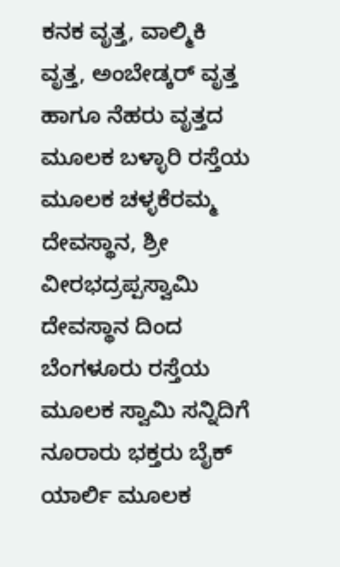ಕನಕ ವೃತ್ತ, ವಾಲ್ಮಿಕಿ ವೃತ್ತ, ಅಂಬೇಡ್ಕರ್ ವೃತ್ತ ಹಾಗೂ ನೆಹರು ವೃತ್ತದ ಮೂಲಕ ಬಳ್ಳಾರಿ ರಸ್ತೆಯ ಮೂಲಕ ಚಳ್ಳಕೆರಮ್ಮ ದೇವಸ್ಥಾನ, ಶ್ರೀ ವೀರಭದ್ರಪ್ಪಸ್ವಾಮಿ ದೇವಸ್ಥಾನ ದಿಂದ ಬೆಂಗಳೂರು ರಸ್ತೆಯ ಮೂಲಕ ಸ್ವಾಮಿ ಸನ್ನಿದಿಗೆ ನೂರಾರು ಭಕ್ತರು ಬೈಕ್ ಯಾರ್ಲಿ ಮೂಲಕ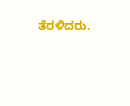ತೆರಳಿದರು.